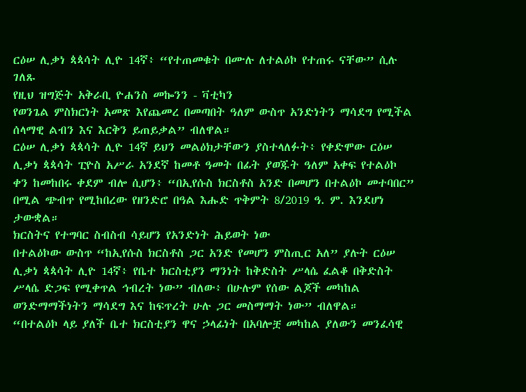ርዕሠ ሊቃነ ጳጳሳት ሊዮ 14ኛ፥ “የተጠመቁት በሙሉ ለተልዕኮ የተጠሩ ናቸው” ሲሉ ገለጹ
የዚህ ዝግጅት አቅራቢ ዮሐንስ መኰንን - ቫቲካን
የወንጌል ምስክርነት አመጽ እየጨመረ በመጣበት ዓለም ውስጥ አንድነትን ማሳደግ የሚችል ሰላማዊ ልብን እና እርቅን ይጠይቃል” ብለዋል።
ርዕሠ ሊቃነ ጳጳሳት ሊዮ 14ኛ ይህን መልዕክታቸውን ያስተላለፉት፥ የቀድሞው ርዕሠ ሊቃነ ጳጳሳት ፒዮስ አሥራ አንደኛ ከመቶ ዓመት በፊት ያወጁት ዓለም አቀፍ የተልዕኮ ቀን ከመከበሩ ቀደም ብሎ ሲሆን፥ “በኢየሱስ ክርስቶስ አንድ በመሆን በተልዕኮ መተባበር” በሚል ጭብጥ የሚከበረው የዘንድሮ በዓል እሑድ ጥቅምት 8/2019 ዓ. ም. እንደሆነ ታውቋል።
ክርስትና የተግባር ስብስብ ሳይሆን የአንድነት ሕይወት ነው
በተልዕኮው ውስጥ “ከኢየሱስ ክርስቶስ ጋር አንድ የመሆን ምስጢር አለ” ያሉት ርዕሠ ሊቃነ ጳጳሳት ሊዮ 14ኛ፥ የቤተ ክርስቲያን ማንነት ከቅድስት ሥላሴ ፈልቆ በቅድስት ሥላሴ ድጋፍ የሚቀጥል ኅብረት ነው” ብለው፥ በሁሉም የሰው ልጆች መካከል ወንድማማችነትን ማሳደግ እና ከፍጥረት ሁሉ ጋር መስማማት ነው” ብለዋል።
“በተልዕኮ ላይ ያለች ቤተ ክርስቲያን ዋና ኃላፊነት በአባሎቿ መካከል ያለውን መንፈሳዊ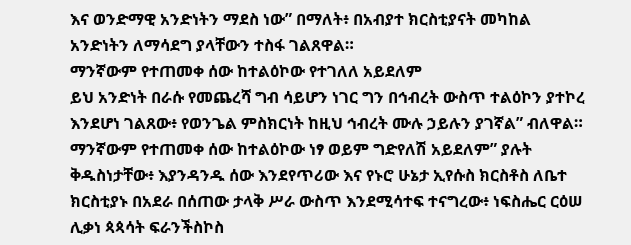እና ወንድማዊ አንድነትን ማደስ ነው” በማለት፥ በአብያተ ክርስቲያናት መካከል አንድነትን ለማሳደግ ያላቸውን ተስፋ ገልጸዋል።
ማንኛውም የተጠመቀ ሰው ከተልዕኮው የተገለለ አይደለም
ይህ አንድነት በራሱ የመጨረሻ ግብ ሳይሆን ነገር ግን በኅብረት ውስጥ ተልዕኮን ያተኮረ እንደሆነ ገልጸው፥ የወንጌል ምስክርነት ከዚህ ኅብረት ሙሉ ኃይሉን ያገኛል” ብለዋል።
ማንኛውም የተጠመቀ ሰው ከተልዕኮው ነፃ ወይም ግድየለሽ አይደለም” ያሉት ቅዱስነታቸው፥ እያንዳንዱ ሰው እንደየጥሪው እና የኑሮ ሁኔታ ኢየሱስ ክርስቶስ ለቤተ ክርስቲያኑ በአደራ በሰጠው ታላቅ ሥራ ውስጥ እንደሚሳተፍ ተናግረው፥ ነፍስሔር ርዕሠ ሊቃነ ጳጳሳት ፍራንችስኮስ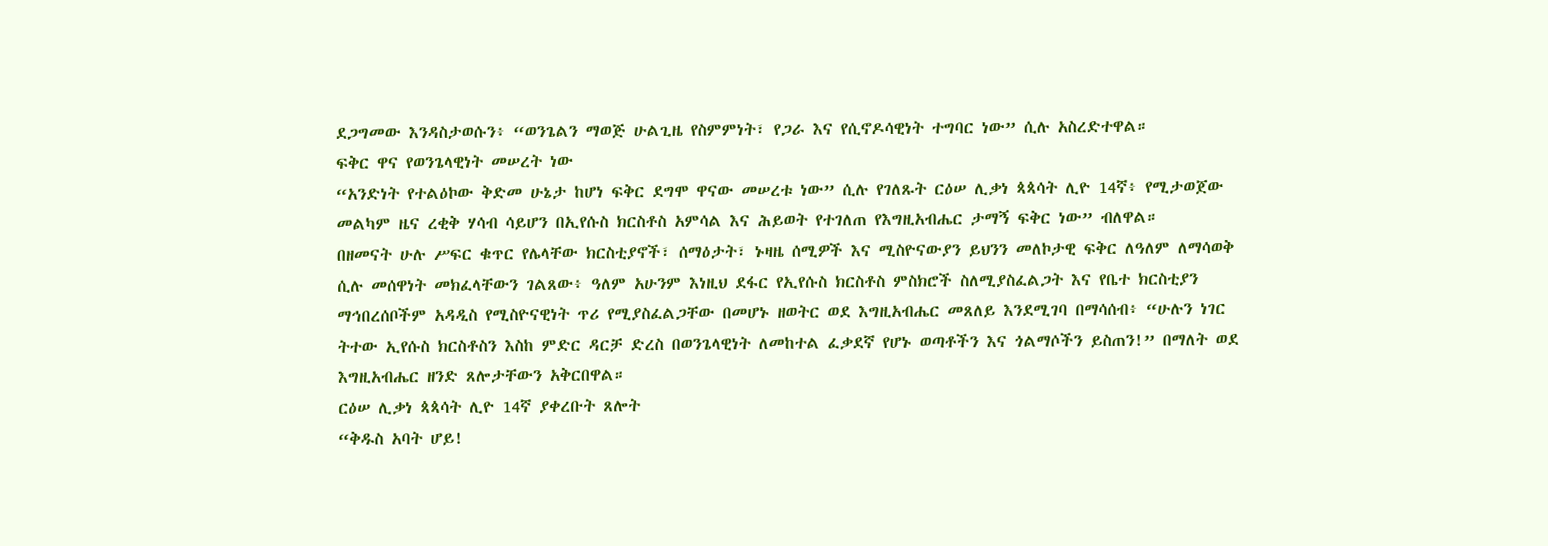ደጋግመው እንዳስታወሱን፥ “ወንጌልን ማወጅ ሁልጊዜ የስምምነት፣ የጋራ እና የሲኖዶሳዊነት ተግባር ነው” ሲሉ አስረድተዋል።
ፍቅር ዋና የወንጌላዊነት መሠረት ነው
“አንድነት የተልዕኮው ቅድመ ሁኔታ ከሆነ ፍቅር ደግሞ ዋናው መሠረቱ ነው” ሲሉ የገለጹት ርዕሠ ሊቃነ ጳጳሳት ሊዮ 14ኛ፥ የሚታወጀው መልካም ዜና ረቂቅ ሃሳብ ሳይሆን በኢየሱስ ክርስቶስ አምሳል እና ሕይወት የተገለጠ የእግዚአብሔር ታማኝ ፍቅር ነው” ብለዋል።
በዘመናት ሁሉ ሥፍር ቁጥር የሌላቸው ክርስቲያኖች፣ ሰማዕታት፣ ኑዛዜ ሰሚዎች እና ሚስዮናውያን ይህንን መለኮታዊ ፍቅር ለዓለም ለማሳወቅ ሲሉ መሰዋነት መክፈላቸውን ገልጸው፥ ዓለም አሁንም እነዚህ ደፋር የኢየሱስ ክርስቶስ ምስክሮች ስለሚያስፈልጋት እና የቤተ ክርስቲያን ማኅበረሰቦችም አዳዲስ የሚስዮናዊነት ጥሪ የሚያስፈልጋቸው በመሆኑ ዘወትር ወደ እግዚአብሔር መጸለይ እንደሚገባ በማሳሰብ፥ “ሁሉን ነገር ትተው ኢየሱስ ክርስቶስን እስከ ምድር ዳርቻ ድረስ በወንጌላዊነት ለመከተል ፈቃደኛ የሆኑ ወጣቶችን እና ጎልማሶችን ይስጠን!” በማለት ወደ እግዚአብሔር ዘንድ ጸሎታቸውን አቅርበዋል።
ርዕሠ ሊቃነ ጳጳሳት ሊዮ 14ኛ ያቀረቡት ጸሎት
“ቅዱስ አባት ሆይ!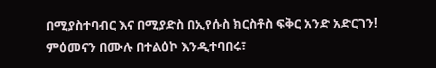በሚያስተባብር እና በሚያድስ በኢየሱስ ክርስቶስ ፍቅር አንድ አድርገን! ምዕመናን በሙሉ በተልዕኮ እንዲተባበሩ፣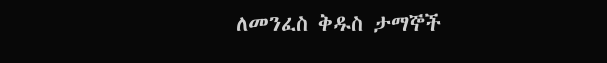ለመንፈስ ቅዱስ ታማኞች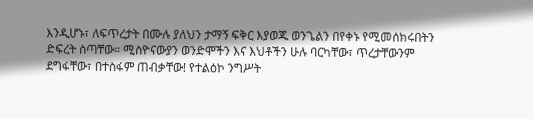እንዲሆኑ፣ ለፍጥረታት በሙሉ ያለህን ታማኝ ፍቅር እያወጁ ወንጌልን በየቀኑ የሚመሰክሩበትን ድፍረት ስጣቸው። ሚስዮናውያን ወንድሞችን እና እህቶችን ሁሉ ባርካቸው፣ ጥረታቸውንም ደግፋቸው፣ በተስፋም ጠብቃቸው! የተልዕኮ ንግሥት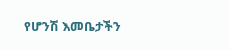የሆንሽ እመቤታችን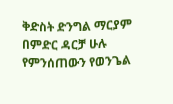ቅድስት ድንግል ማርያም በምድር ዳርቻ ሁሉ የምንሰጠውን የወንጌል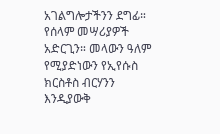አገልግሎታችንን ደግፊ። የሰላም መሣሪያዎች አድርጊን። መላውን ዓለም የሚያድነውን የኢየሱስ ክርስቶስ ብርሃንን እንዲያውቅ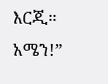እርጂ። አሜን!”